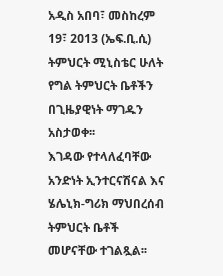አዲስ አበባ፣ መስከረም 19፣ 2013 (ኤፍ.ቢ.ሲ) ትምህርት ሚኒስቴር ሁለት የግል ትምህርት ቤቶችን በጊዜያዊነት ማገዱን አስታወቀ፡፡
እገዳው የተላለፈባቸው አንድነት ኢንተርናሽናል እና ሄሌኒክ-ግሪክ ማህበረሰብ ትምህርት ቤቶች መሆናቸው ተገልጿል፡፡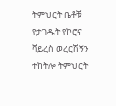ትምህርት ቤቶቹ የታገዱት የኮሮና ቫይረስ ወረርሽኝን ተከትሎ ትምህርት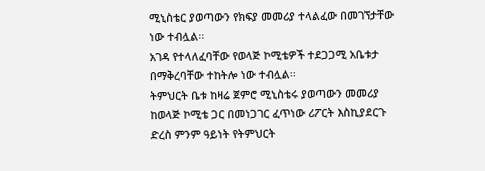ሚኒስቴር ያወጣውን የክፍያ መመሪያ ተላልፈው በመገኘታቸው ነው ተብሏል፡፡
አገዳ የተላለፈባቸው የወላጅ ኮሚቴዎች ተደጋጋሚ አቤቱታ በማቅረባቸው ተከትሎ ነው ተብሏል፡፡
ትምህርት ቤቱ ከዛሬ ጀምሮ ሚኒስቴሩ ያወጣውን መመሪያ ከወላጅ ኮሚቴ ጋር በመነጋገር ፈጥነው ሪፖርት እስኪያደርጉ ድረስ ምንም ዓይነት የትምህርት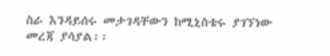ስራ እንዳይሰሩ መታገዳቸውን ከሚኒስቴሩ ያገኘነው መረጃ ያሳያል፡፡